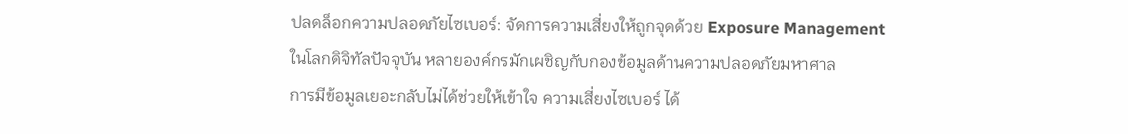ปลดล็อกความปลอดภัยไซเบอร์: จัดการความเสี่ยงให้ถูกจุดด้วย Exposure Management
ในโลกดิจิทัลปัจจุบัน หลายองค์กรมักเผชิญกับกองข้อมูลด้านความปลอดภัยมหาศาล
การมีข้อมูลเยอะกลับไม่ได้ช่วยให้เข้าใจ ความเสี่ยงไซเบอร์ ได้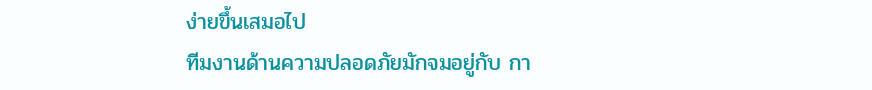ง่ายขึ้นเสมอไป
ทีมงานด้านความปลอดภัยมักจมอยู่กับ กา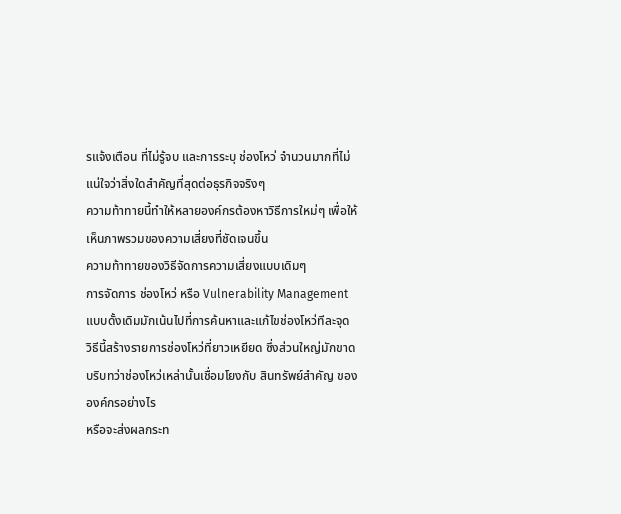รแจ้งเตือน ที่ไม่รู้จบ และการระบุ ช่องโหว่ จำนวนมากที่ไม่แน่ใจว่าสิ่งใดสำคัญที่สุดต่อธุรกิจจริงๆ
ความท้าทายนี้ทำให้หลายองค์กรต้องหาวิธีการใหม่ๆ เพื่อให้เห็นภาพรวมของความเสี่ยงที่ชัดเจนขึ้น
ความท้าทายของวิธีจัดการความเสี่ยงแบบเดิมๆ
การจัดการ ช่องโหว่ หรือ Vulnerability Management แบบดั้งเดิมมักเน้นไปที่การค้นหาและแก้ไขช่องโหว่ทีละจุด
วิธีนี้สร้างรายการช่องโหว่ที่ยาวเหยียด ซึ่งส่วนใหญ่มักขาดบริบทว่าช่องโหว่เหล่านั้นเชื่อมโยงกับ สินทรัพย์สำคัญ ขององค์กรอย่างไร
หรือจะส่งผลกระท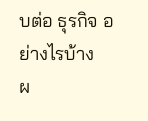บต่อ ธุรกิจ อย่างไรบ้าง
ผ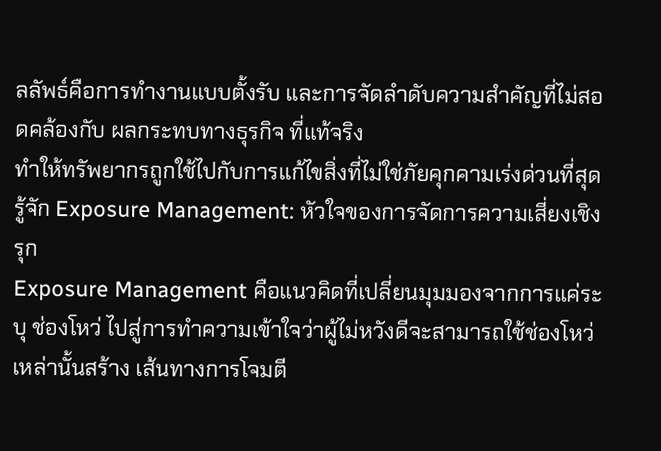ลลัพธ์คือการทำงานแบบตั้งรับ และการจัดลำดับความสำคัญที่ไม่สอดคล้องกับ ผลกระทบทางธุรกิจ ที่แท้จริง
ทำให้ทรัพยากรถูกใช้ไปกับการแก้ไขสิ่งที่ไม่ใช่ภัยคุกคามเร่งด่วนที่สุด
รู้จัก Exposure Management: หัวใจของการจัดการความเสี่ยงเชิงรุก
Exposure Management คือแนวคิดที่เปลี่ยนมุมมองจากการแค่ระบุ ช่องโหว่ ไปสู่การทำความเข้าใจว่าผู้ไม่หวังดีจะสามารถใช้ช่องโหว่เหล่านั้นสร้าง เส้นทางการโจมตี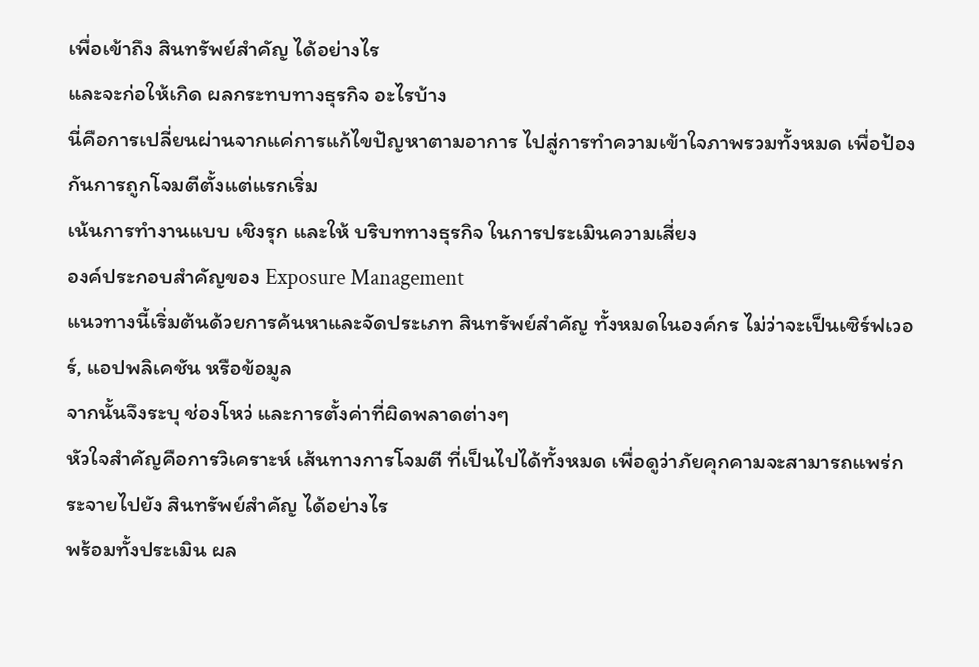เพื่อเข้าถึง สินทรัพย์สำคัญ ได้อย่างไร
และจะก่อให้เกิด ผลกระทบทางธุรกิจ อะไรบ้าง
นี่คือการเปลี่ยนผ่านจากแค่การแก้ไขปัญหาตามอาการ ไปสู่การทำความเข้าใจภาพรวมทั้งหมด เพื่อป้องกันการถูกโจมตีตั้งแต่แรกเริ่ม
เน้นการทำงานแบบ เชิงรุก และให้ บริบททางธุรกิจ ในการประเมินความเสี่ยง
องค์ประกอบสำคัญของ Exposure Management
แนวทางนี้เริ่มต้นด้วยการค้นหาและจัดประเภท สินทรัพย์สำคัญ ทั้งหมดในองค์กร ไม่ว่าจะเป็นเซิร์ฟเวอร์, แอปพลิเคชัน หรือข้อมูล
จากนั้นจึงระบุ ช่องโหว่ และการตั้งค่าที่ผิดพลาดต่างๆ
หัวใจสำคัญคือการวิเคราะห์ เส้นทางการโจมตี ที่เป็นไปได้ทั้งหมด เพื่อดูว่าภัยคุกคามจะสามารถแพร่กระจายไปยัง สินทรัพย์สำคัญ ได้อย่างไร
พร้อมทั้งประเมิน ผล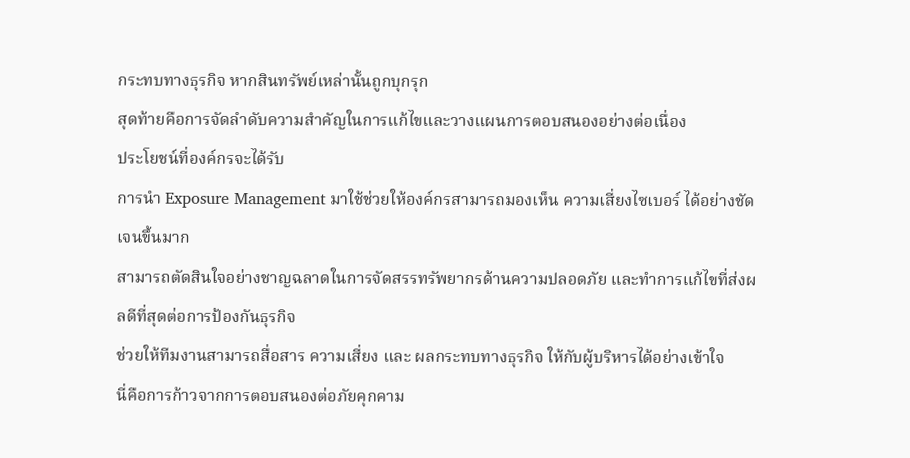กระทบทางธุรกิจ หากสินทรัพย์เหล่านั้นถูกบุกรุก
สุดท้ายคือการจัดลำดับความสำคัญในการแก้ไขและวางแผนการตอบสนองอย่างต่อเนื่อง
ประโยชน์ที่องค์กรจะได้รับ
การนำ Exposure Management มาใช้ช่วยให้องค์กรสามารถมองเห็น ความเสี่ยงไซเบอร์ ได้อย่างชัดเจนขึ้นมาก
สามารถตัดสินใจอย่างชาญฉลาดในการจัดสรรทรัพยากรด้านความปลอดภัย และทำการแก้ไขที่ส่งผลดีที่สุดต่อการป้องกันธุรกิจ
ช่วยให้ทีมงานสามารถสื่อสาร ความเสี่ยง และ ผลกระทบทางธุรกิจ ให้กับผู้บริหารได้อย่างเข้าใจ
นี่คือการก้าวจากการตอบสนองต่อภัยคุกคาม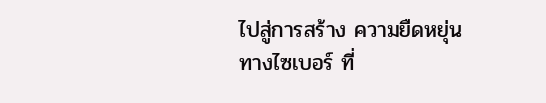ไปสู่การสร้าง ความยืดหยุ่นทางไซเบอร์ ที่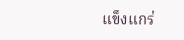แข็งแกร่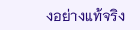งอย่างแท้จริง